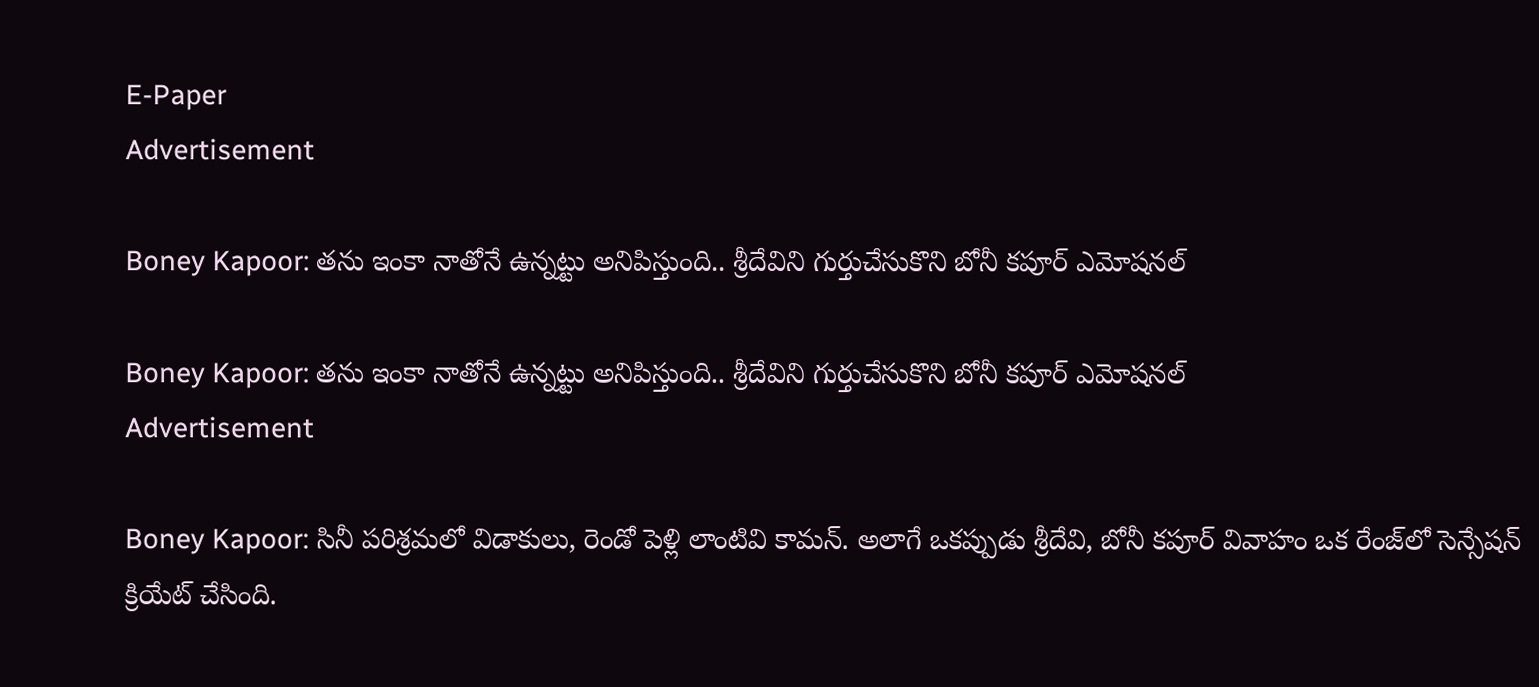E-Paper
Advertisement

Boney Kapoor: తను ఇంకా నాతోనే ఉన్నట్టు అనిపిస్తుంది.. శ్రీదేవిని గుర్తుచేసుకొని బోనీ కపూర్ ఎమోషనల్

Boney Kapoor: తను ఇంకా నాతోనే ఉన్నట్టు అనిపిస్తుంది.. శ్రీదేవిని గుర్తుచేసుకొని బోనీ కపూర్ ఎమోషనల్
Advertisement

Boney Kapoor: సినీ పరిశ్రమలో విడాకులు, రెండో పెళ్లి లాంటివి కామన్. అలాగే ఒకప్పుడు శ్రీదేవి, బోనీ కపూర్ వివాహం ఒక రేంజ్‌లో సెన్సేషన్ క్రియేట్ చేసింది.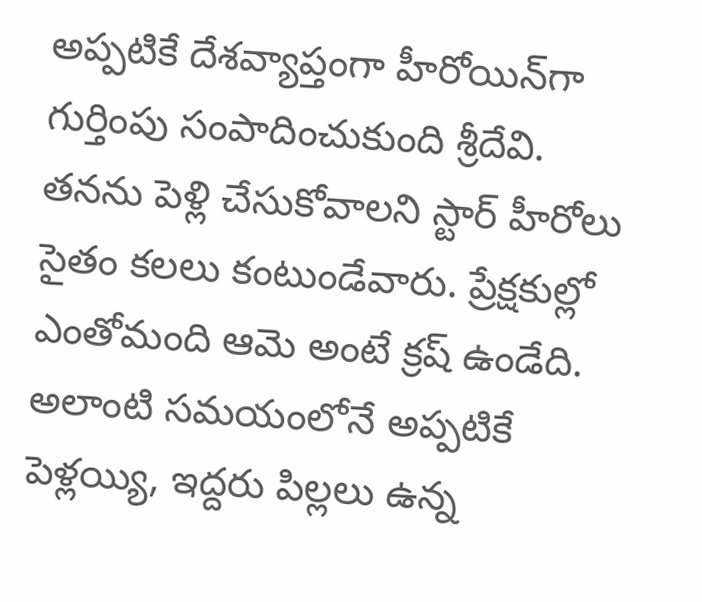అప్పటికే దేశవ్యాప్తంగా హీరోయిన్‌గా గుర్తింపు సంపాదించుకుంది శ్రీదేవి. తనను పెళ్లి చేసుకోవాలని స్టార్ హీరోలు సైతం కలలు కంటుండేవారు. ప్రేక్షకుల్లో ఎంతోమంది ఆమె అంటే క్రష్ ఉండేది. అలాంటి సమయంలోనే అప్పటికే పెళ్లయ్యి, ఇద్దరు పిల్లలు ఉన్న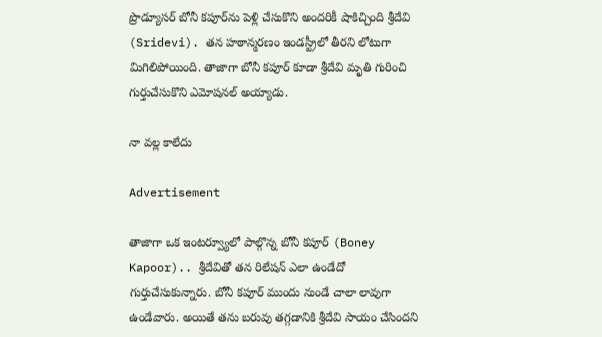ప్రొడ్యూసర్ బోనీ కపూర్‌ను పెళ్లి చేసుకొని అందరికీ షాకిచ్చింది శ్రీదేవి (Sridevi). తన హఠాన్మరణం ఇండస్ట్రీలో తీరని లోటుగా మిగిలిపోయింది. తాజాగా బోనీ కపూర్ కూడా శ్రీదేవి మృతి గురించి గుర్తుచేసుకొని ఎమోషనల్ అయ్యాడు.

నా వల్ల కాలేదు

Advertisement

తాజాగా ఒక ఇంటర్వ్యూలో పాల్గొన్న బోనీ కపూర్ (Boney Kapoor).. శ్రీదేవితో తన రిలేషన్ ఎలా ఉండేదో గుర్తుచేసుకున్నారు. బోనీ కపూర్ ముందు నుండే చాలా లావుగా ఉండేవారు. అయితే తను బరువు తగ్గడానికి శ్రీదేవి సాయం చేసిందని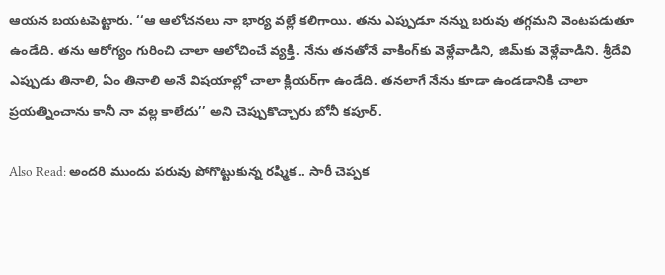ఆయన బయటపెట్టారు. ‘‘ఆ ఆలోచనలు నా భార్య వల్లే కలిగాయి. తను ఎప్పుడూ నన్ను బరువు తగ్గమని వెంటపడుతూ ఉండేది. తను ఆరోగ్యం గురించి చాలా ఆలోచించే వ్యక్తి. నేను తనతోనే వాకింగ్‌కు వెళ్లేవాడిని, జిమ్‌కు వెళ్లేవాడిని. శ్రీదేవి ఎప్పుడు తినాలి, ఏం తినాలి అనే విషయాల్లో చాలా క్లియర్‌గా ఉండేది. తనలాగే నేను కూడా ఉండడానికి చాలా ప్రయత్నించాను కానీ నా వల్ల కాలేదు’’ అని చెప్పుకొచ్చారు బోనీ కపూర్.

Also Read: అందరి ముందు పరువు పోగొట్టుకున్న రష్మిక.. సారీ చెప్పక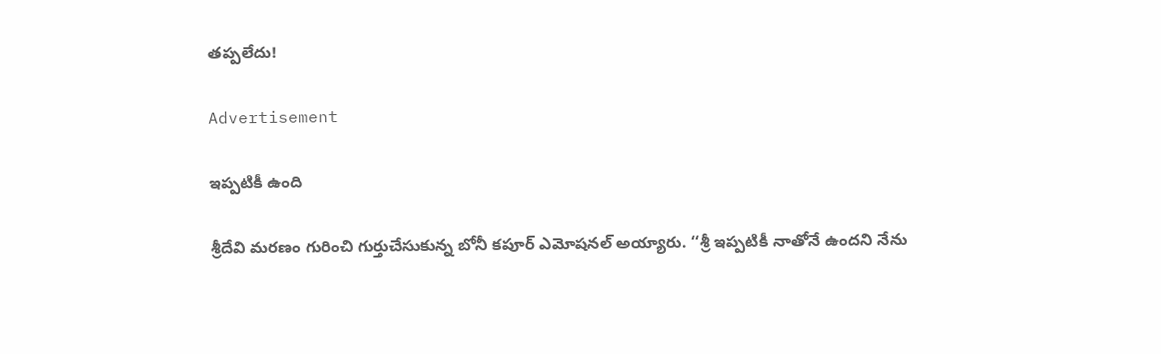తప్పలేదు!

Advertisement

ఇప్పటికీ ఉంది

శ్రీదేవి మరణం గురించి గుర్తుచేసుకున్న బోనీ కపూర్ ఎమోషనల్ అయ్యారు. ‘‘శ్రీ ఇప్పటికీ నాతోనే ఉందని నేను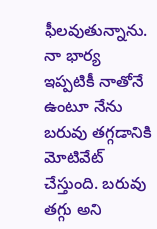ఫీలవుతున్నాను. నా భార్య ఇప్పటికీ నాతోనే ఉంటూ నేను బరువు తగ్గడానికి మోటివేట్ చేస్తుంది. బరువు తగ్గు అని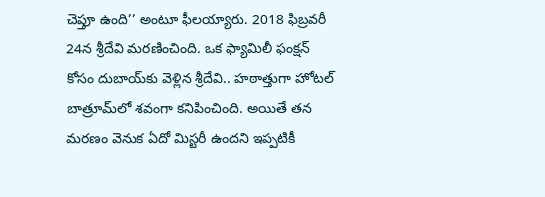చెప్తూ ఉంది’’ అంటూ ఫీలయ్యారు. 2018 ఫిబ్రవరీ 24న శ్రీదేవి మరణించింది. ఒక ఫ్యామిలీ ఫంక్షన్ కోసం దుబాయ్‌కు వెళ్లిన శ్రీదేవి.. హఠాత్తుగా హోటల్ బాత్రూమ్‌లో శవంగా కనిపించింది. అయితే తన మరణం వెనుక ఏదో మిస్టరీ ఉందని ఇప్పటికీ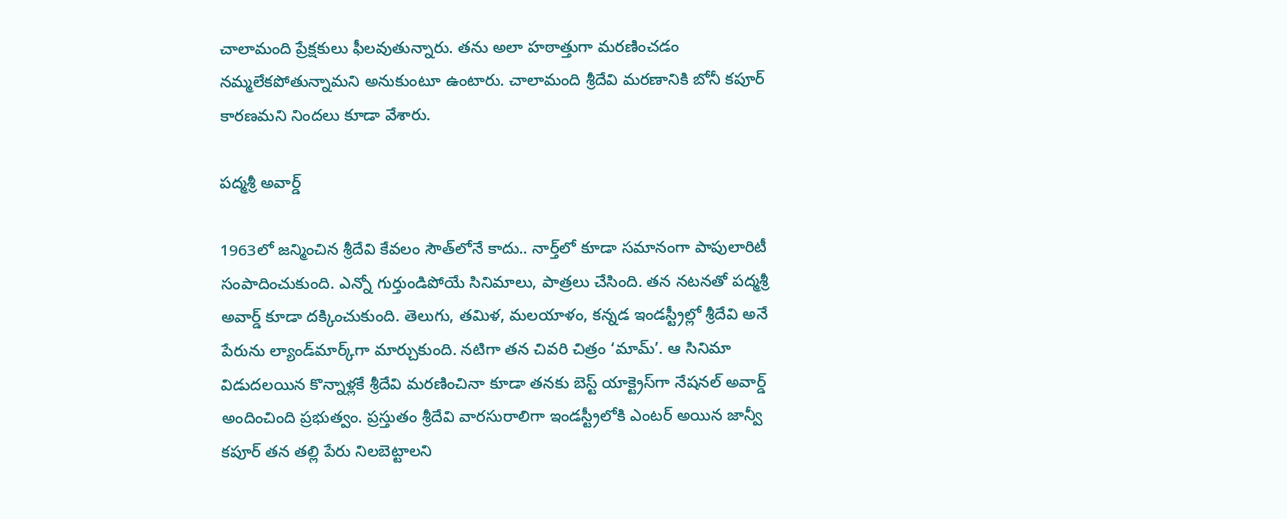చాలామంది ప్రేక్షకులు ఫీలవుతున్నారు. తను అలా హఠాత్తుగా మరణించడం నమ్మలేకపోతున్నామని అనుకుంటూ ఉంటారు. చాలామంది శ్రీదేవి మరణానికి బోనీ కపూర్ కారణమని నిందలు కూడా వేశారు.

పద్మశ్రీ అవార్డ్

1963లో జన్మించిన శ్రీదేవి కేవలం సౌత్‌లోనే కాదు.. నార్త్‌లో కూడా సమానంగా పాపులారిటీ సంపాదించుకుంది. ఎన్నో గుర్తుండిపోయే సినిమాలు, పాత్రలు చేసింది. తన నటనతో పద్మశ్రీ అవార్డ్ కూడా దక్కించుకుంది. తెలుగు, తమిళ, మలయాళం, కన్నడ ఇండస్ట్రీల్లో శ్రీదేవి అనే పేరును ల్యాండ్‌మార్క్‌గా మార్చుకుంది. నటిగా తన చివరి చిత్రం ‘మామ్’. ఆ సినిమా విడుదలయిన కొన్నాళ్లకే శ్రీదేవి మరణించినా కూడా తనకు బెస్ట్ యాక్ట్రెస్‌గా నేషనల్ అవార్డ్ అందించింది ప్రభుత్వం. ప్రస్తుతం శ్రీదేవి వారసురాలిగా ఇండస్ట్రీలోకి ఎంటర్ అయిన జాన్వీ కపూర్ తన తల్లి పేరు నిలబెట్టాలని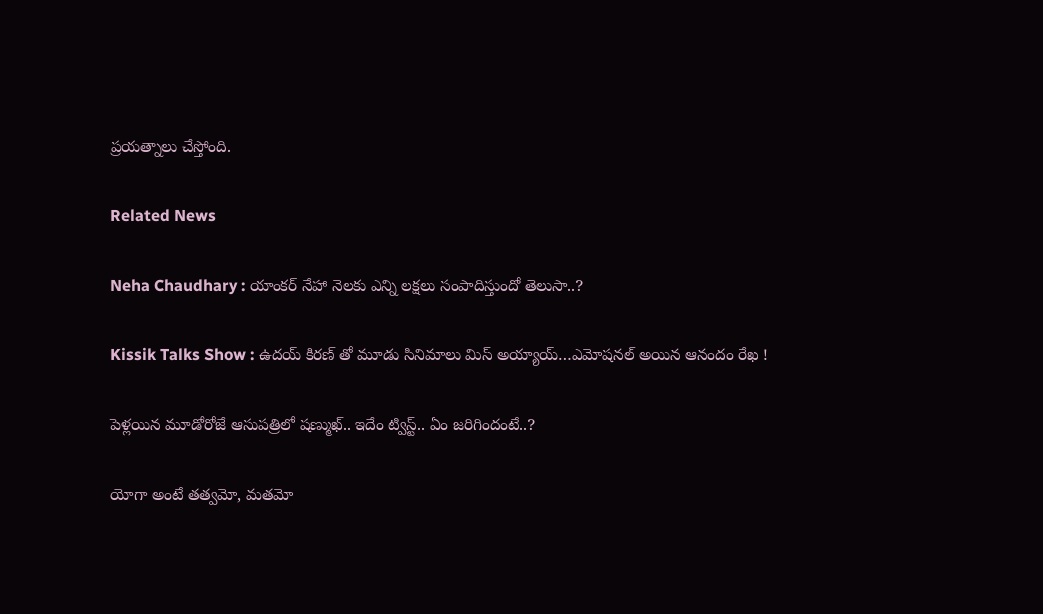ప్రయత్నాలు చేస్తోంది.

Related News

Neha Chaudhary : యాంకర్ నేహా నెలకు ఎన్ని లక్షలు సంపాదిస్తుందో తెలుసా..?

Kissik Talks Show : ఉదయ్ కిరణ్ తో మూడు సినిమాలు మిస్ అయ్యాయ్…ఎమోషనల్ అయిన ఆనందం రేఖ !

పెళ్లయిన మూడోరోజే ఆసుపత్రిలో షణ్ముఖ్.. ఇదేం ట్విస్ట్.. ఏం జరిగిందంటే..?

యోగా అంటే తత్వమో, మతమో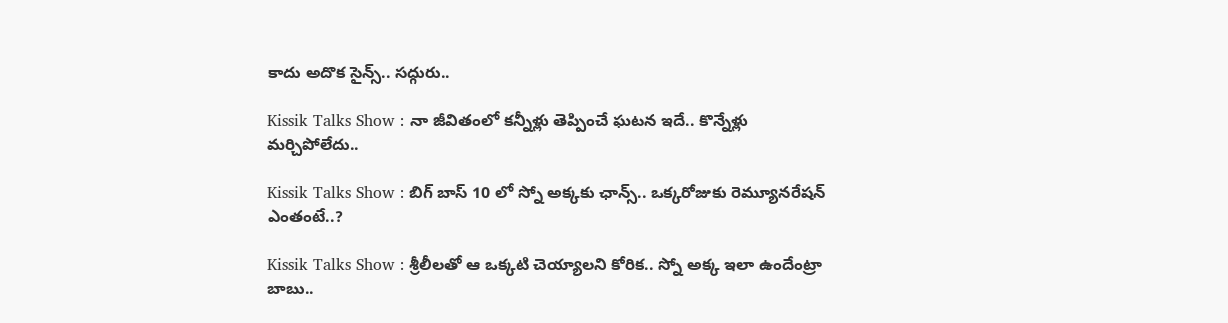కాదు అదొక సైన్స్.. సద్గురు..

Kissik Talks Show : నా జీవితంలో కన్నీళ్లు తెప్పించే ఘటన ఇదే.. కొన్నేళ్లు మర్చిపోలేదు..

Kissik Talks Show : బిగ్ బాస్ 10 లో స్నో అక్కకు ఛాన్స్.. ఒక్కరోజుకు రెమ్యూనరేషన్ ఎంతంటే..?

Kissik Talks Show : శ్రీలీలతో ఆ ఒక్కటి చెయ్యాలని కోరిక.. స్నో అక్క ఇలా ఉందేంట్రా బాబు..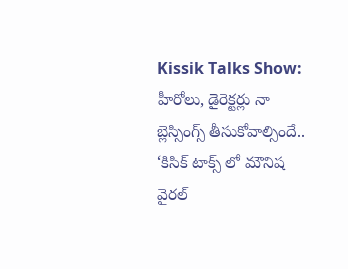Kissik Talks Show: హీరోలు, డైరెక్టర్లు నా బ్లెస్సింగ్స్ తీసుకోవాల్సిందే.. ‘కిసిక్ టాక్స్ లో మౌనిష వైరల్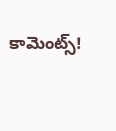కామెంట్స్!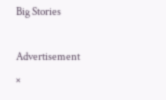Big Stories

Advertisement
×